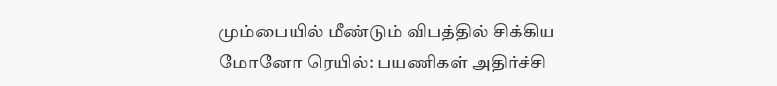மும்பையில் மீண்டும் விபத்தில் சிக்கிய மோனோ ரெயில்: பயணிகள் அதிர்ச்சி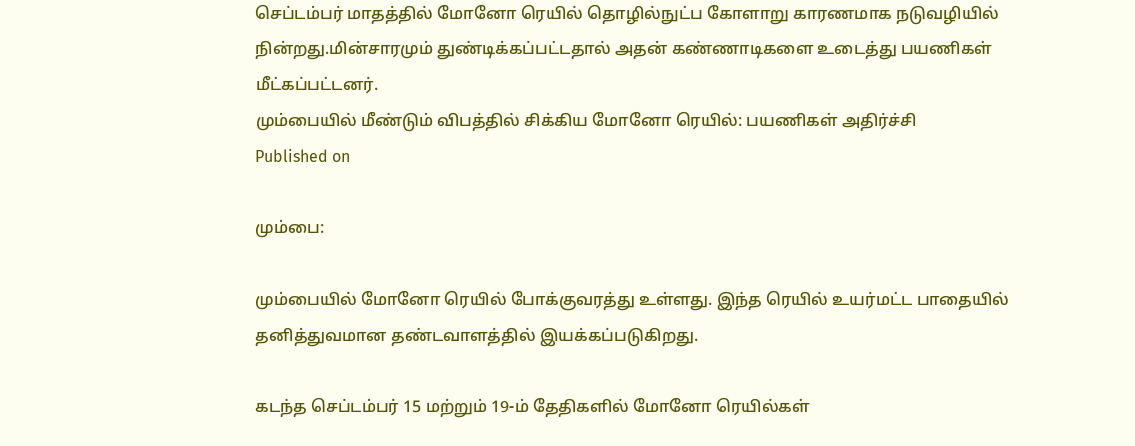செப்டம்பர் மாதத்தில் மோனோ ரெயில் தொழில்நுட்ப கோளாறு காரணமாக நடுவழியில் நின்றது.மின்சாரமும் துண்டிக்கப்பட்டதால் அதன் கண்ணாடிகளை உடைத்து பயணிகள் மீட்கப்பட்டனர்.
மும்பையில் மீண்டும் விபத்தில் சிக்கிய மோனோ ரெயில்: பயணிகள் அதிர்ச்சி
Published on

மும்பை:

மும்பையில் மோனோ ரெயில் போக்குவரத்து உள்ளது. இந்த ரெயில் உயர்மட்ட பாதையில் தனித்துவமான தண்டவாளத்தில் இயக்கப்படுகிறது.

கடந்த செப்டம்பர் 15 மற்றும் 19-ம் தேதிகளில் மோனோ ரெயில்கள்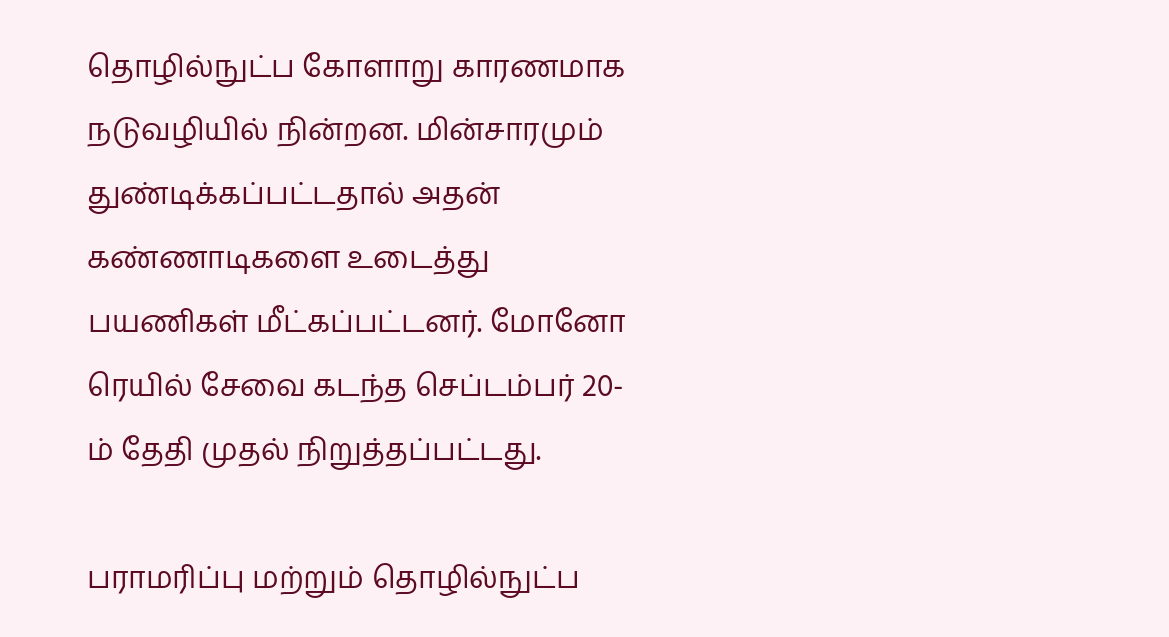தொழில்நுட்ப கோளாறு காரணமாக நடுவழியில் நின்றன. மின்சாரமும் துண்டிக்கப்பட்டதால் அதன் கண்ணாடிகளை உடைத்து பயணிகள் மீட்கப்பட்டனர். மோனோ ரெயில் சேவை கடந்த செப்டம்பர் 20-ம் தேதி முதல் நிறுத்தப்பட்டது.

பராமரிப்பு மற்றும் தொழில்நுட்ப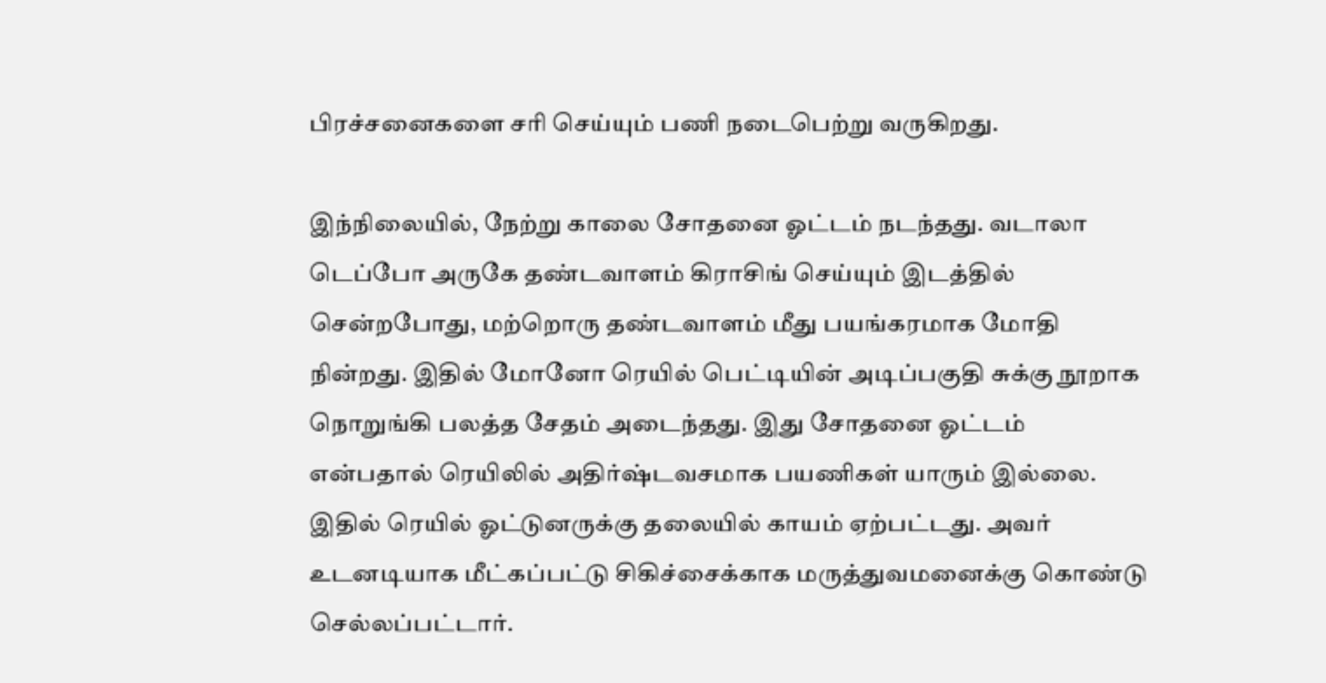பிரச்சனைகளை சரி செய்யும் பணி நடைபெற்று வருகிறது.

இந்நிலையில், நேற்று காலை சோதனை ஓட்டம் நடந்தது. வடாலா டெப்போ அருகே தண்டவாளம் கிராசிங் செய்யும் இடத்தில் சென்றபோது, மற்றொரு தண்டவாளம் மீது பயங்கரமாக மோதி நின்றது. இதில் மோனோ ரெயில் பெட்டியின் அடிப்பகுதி சுக்கு நூறாக நொறுங்கி பலத்த சேதம் அடைந்தது. இது சோதனை ஓட்டம் என்பதால் ரெயிலில் அதிர்ஷ்டவசமாக பயணிகள் யாரும் இல்லை. இதில் ரெயில் ஓட்டுனருக்கு தலையில் காயம் ஏற்பட்டது. அவர் உடனடியாக மீட்கப்பட்டு சிகிச்சைக்காக மருத்துவமனைக்கு கொண்டு செல்லப்பட்டார்.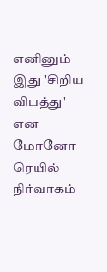எனினும் இது 'சிறிய விபத்து' என மோனோ ரெயில் நிர்வாகம்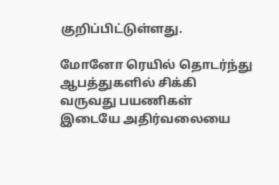குறிப்பிட்டுள்ளது.

மோனோ ரெயில் தொடர்ந்து ஆபத்துகளில் சிக்கி வருவது பயணிகள் இடையே அதிர்வலையை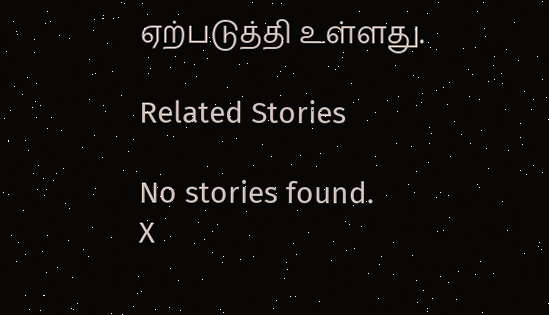ஏற்படுத்தி உள்ளது.

Related Stories

No stories found.
X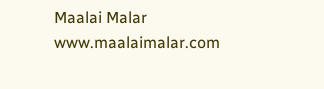Maalai Malar
www.maalaimalar.com